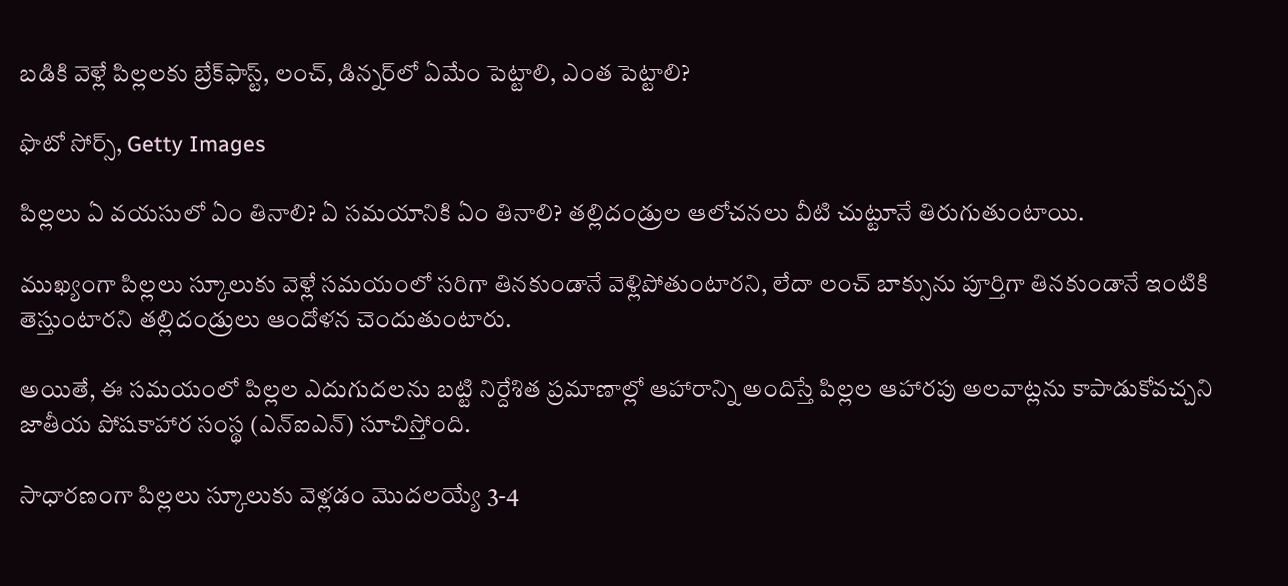బడికి వెళ్లే పిల్లలకు బ్రేక్‌ఫాస్ట్, లంచ్, డిన్నర్‌లో ఏమేం పెట్టాలి, ఎంత పెట్టాలి?

ఫొటో సోర్స్, Getty Images

పిల్లలు ఏ వయసులో ఏం తినాలి? ఏ సమయానికి ఏం తినాలి? తల్లిదండ్రుల ఆలోచనలు వీటి చుట్టూనే తిరుగుతుంటాయి.

ముఖ్యంగా పిల్లలు స్కూలుకు వెళ్లే సమయంలో సరిగా తినకుండానే వెళ్లిపోతుంటారని, లేదా లంచ్ బాక్సును పూర్తిగా తినకుండానే ఇంటికి తెస్తుంటారని తల్లిదండ్రులు ఆందోళన చెందుతుంటారు.

అయితే, ఈ సమయంలో పిల్లల ఎదుగుదలను బట్టి నిర్దేశిత ప్రమాణాల్లో ఆహారాన్ని అందిస్తే పిల్లల ఆహారపు అలవాట్లను కాపాడుకోవచ్చని జాతీయ పోషకాహార సంస్థ (ఎన్ఐఎన్) సూచిస్తోంది.

సాధారణంగా పిల్లలు స్కూలుకు వెళ్లడం మొదలయ్యే 3-4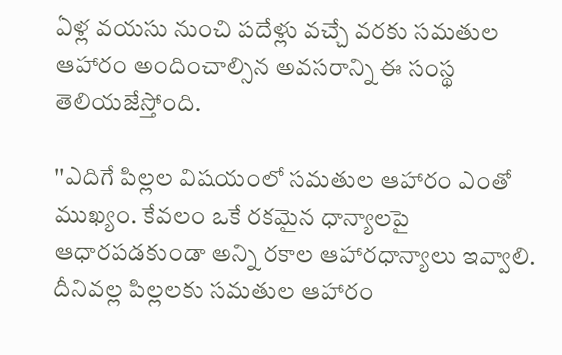ఏళ్ల వయసు నుంచి పదేళ్లు వచ్చే వరకు సమతుల ఆహారం అందించాల్సిన అవసరాన్ని ఈ సంస్థ తెలియజేస్తోంది.

''ఎదిగే పిల్లల విషయంలో సమతుల ఆహారం ఎంతో ముఖ్యం. కేవలం ఒకే రకమైన ధాన్యాలపై ఆధారపడకుండా అన్ని రకాల ఆహారధాన్యాలు ఇవ్వాలి. దీనివల్ల పిల్లలకు సమతుల ఆహారం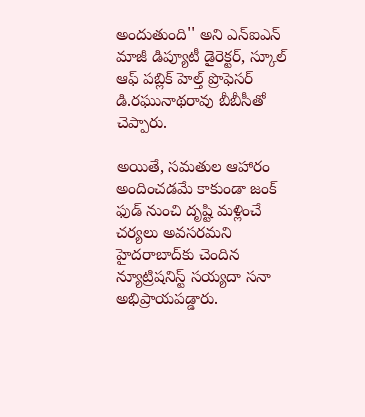అందుతుంది'' అని ఎన్ఐఎన్ మాజీ డిప్యూటీ డైరెక్టర్, స్కూల్ ఆఫ్ పబ్లిక్ హెల్త్ ప్రొఫెసర్ డి.రఘునాథరావు బీబీసీతో చెప్పారు.

అయితే, సమతుల ఆహారం అందించడమే కాకుండా జంక్ ఫుడ్ నుంచి దృష్టి మళ్లించే చర్యలు అవసరమని హైదరాబాద్‌కు చెందిన న్యూట్రిషనిస్ట్ సయ్యదా సనా అభిప్రాయపడ్డారు.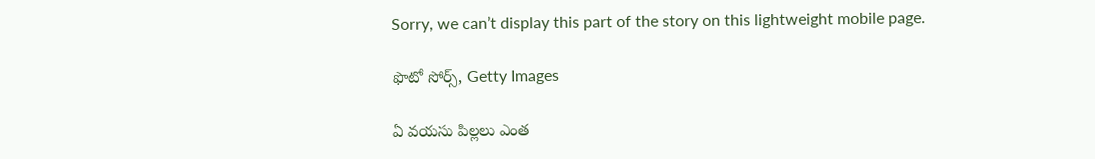Sorry, we can’t display this part of the story on this lightweight mobile page.

ఫొటో సోర్స్, Getty Images

ఏ వయసు పిల్లలు ఎంత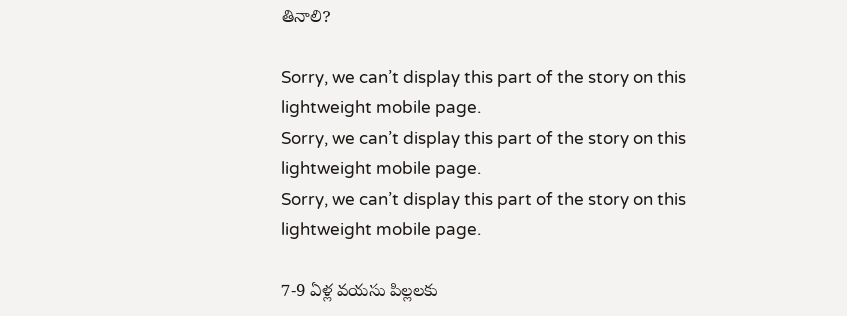తినాలి?

Sorry, we can’t display this part of the story on this lightweight mobile page.
Sorry, we can’t display this part of the story on this lightweight mobile page.
Sorry, we can’t display this part of the story on this lightweight mobile page.

7-9 ఏళ్ల వయసు పిల్లలకు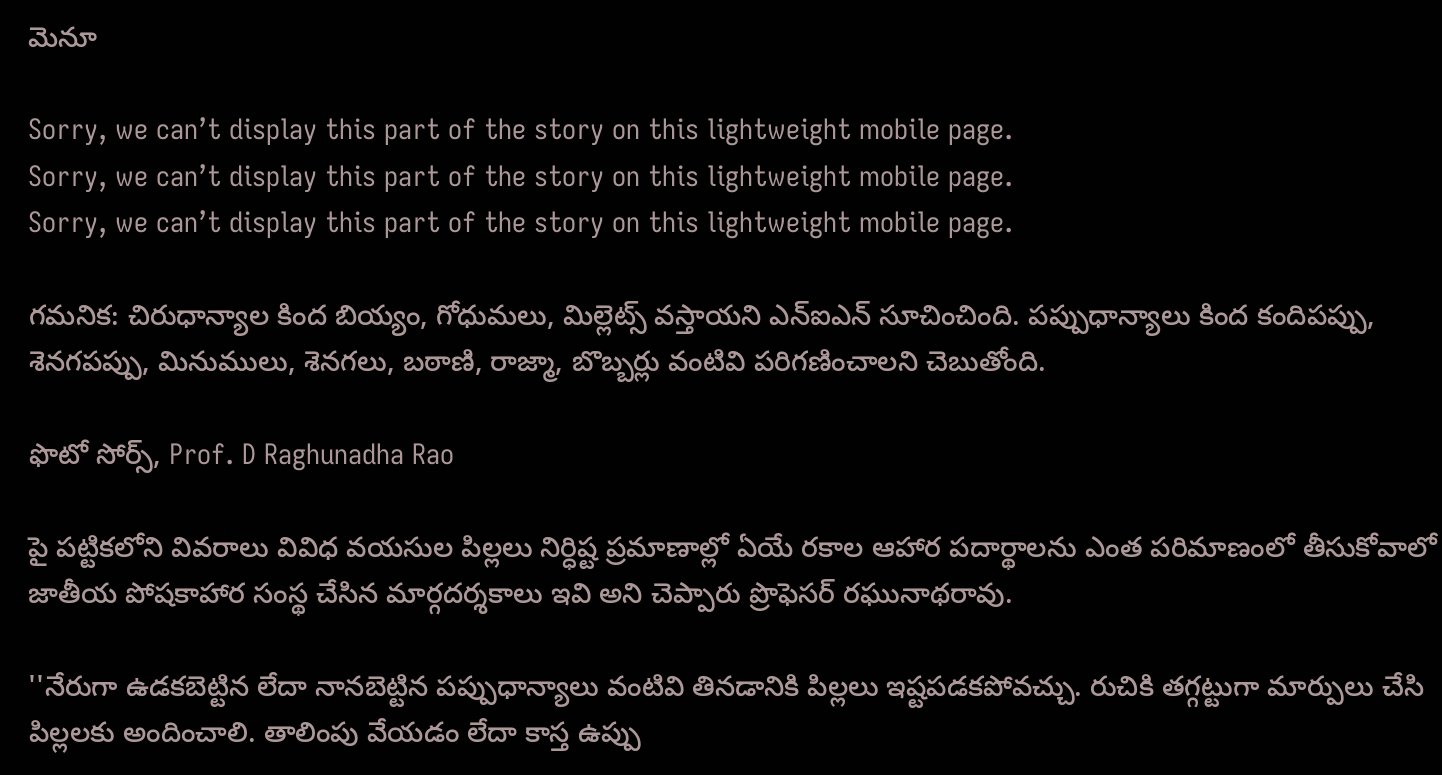మెనూ

Sorry, we can’t display this part of the story on this lightweight mobile page.
Sorry, we can’t display this part of the story on this lightweight mobile page.
Sorry, we can’t display this part of the story on this lightweight mobile page.

గమనిక: చిరుధాన్యాల కింద బియ్యం, గోధుమలు, మిల్లెట్స్ వస్తాయని ఎన్ఐఎన్ సూచించింది. పప్పుధాన్యాలు కింద కందిపప్పు, శెనగపప్పు, మినుములు, శెనగలు, బఠాణి, రాజ్మా, బొబ్బర్లు వంటివి పరిగణించాలని చెబుతోంది.

ఫొటో సోర్స్, Prof. D Raghunadha Rao

పై పట్టికలోని వివరాలు వివిధ వయసుల పిల్లలు నిర్ధిష్ట ప్రమాణాల్లో ఏయే రకాల ఆహార పదార్థాలను ఎంత పరిమాణంలో తీసుకోవాలో జాతీయ పోషకాహార సంస్థ చేసిన మార్గదర్శకాలు ఇవి అని చెప్పారు ప్రొఫెసర్ రఘునాథరావు.

''నేరుగా ఉడకబెట్టిన లేదా నానబెట్టిన పప్పుధాన్యాలు వంటివి తినడానికి పిల్లలు ఇష్టపడకపోవచ్చు. రుచికి తగ్గట్టుగా మార్పులు చేసి పిల్లలకు అందించాలి. తాలింపు వేయడం లేదా కాస్త ఉప్పు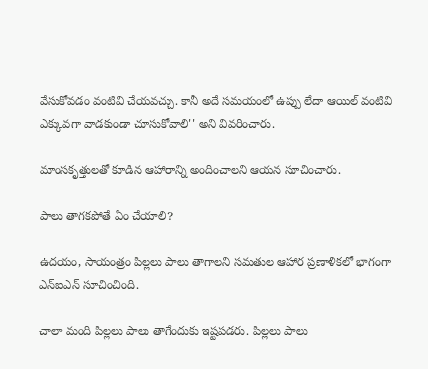వేసుకోవడం వంటివి చేయవచ్చు. కానీ అదే సమయంలో ఉప్పు లేదా ఆయిల్ వంటివి ఎక్కువగా వాడకుండా చూసుకోవాలి'' అని వివరించారు.

మాంసకృత్తులతో కూడిన ఆహారాన్ని అందించాలని ఆయన సూచించారు.

పాలు తాగకపోతే ఏం చేయాలి?

ఉదయం, సాయంత్రం పిల్లలు పాలు తాగాలని సమతుల ఆహార ప్రణాళికలో భాగంగా ఎన్ఐఎన్ సూచించింది.

చాలా మంది పిల్లలు పాలు తాగేందుకు ఇష్టపడరు. పిల్లలు పాలు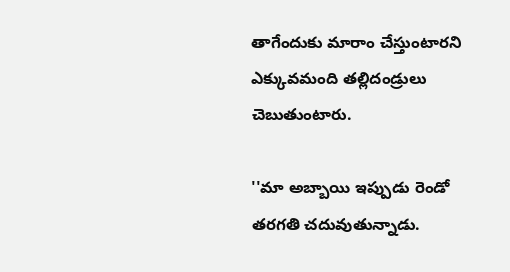తాగేందుకు మారాం చేస్తుంటారని ఎక్కువమంది తల్లిదండ్రులు చెబుతుంటారు.

''మా అబ్బాయి ఇప్పుడు రెండో తరగతి చదువుతున్నాడు.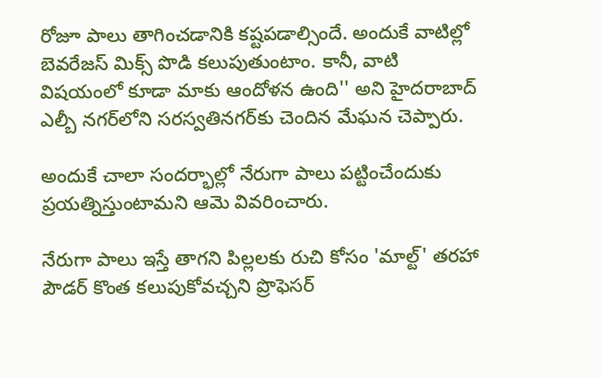రోజూ పాలు తాగించడానికి కష్టపడాల్సిందే. అందుకే వాటిల్లో బెవరేజస్ మిక్స్ పొడి కలుపుతుంటాం. కానీ, వాటి విషయంలో కూడా మాకు ఆందోళన ఉంది'' అని హైదరాబాద్ ఎల్బీ నగర్‌లోని సరస్వతినగర్‌కు చెందిన మేఘన చెప్పారు.

అందుకే చాలా సందర్భాల్లో నేరుగా పాలు పట్టించేందుకు ప్రయత్నిస్తుంటామని ఆమె వివరించారు.

నేరుగా పాలు ఇస్తే తాగని పిల్లలకు రుచి కోసం 'మాల్ట్' తరహా పౌడర్ కొంత కలుపుకోవచ్చని ప్రొఫెసర్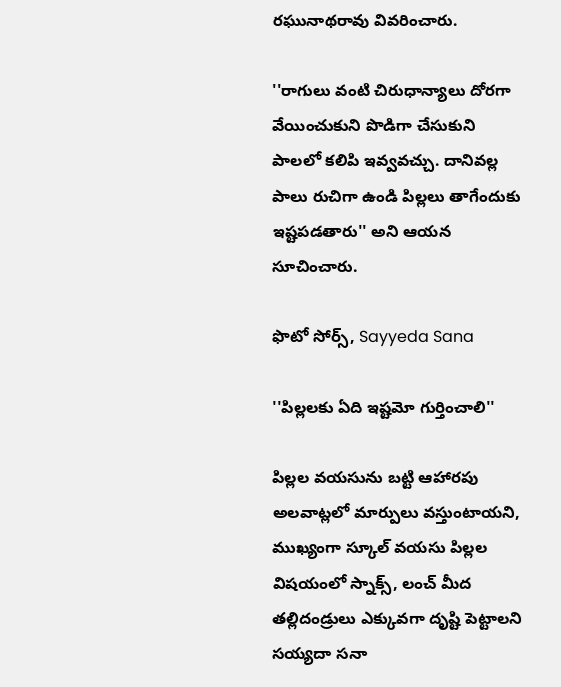రఘునాథరావు వివరించారు.

''రాగులు వంటి చిరుధాన్యాలు దోరగా వేయించుకుని పొడిగా చేసుకుని పాలలో కలిపి ఇవ్వవచ్చు. దానివల్ల పాలు రుచిగా ఉండి పిల్లలు తాగేందుకు ఇష్టపడతారు'' అని ఆయన సూచించారు.

ఫొటో సోర్స్, Sayyeda Sana

''పిల్లలకు ఏది ఇష్టమో గుర్తించాలి''

పిల్లల వయసును బట్టి ఆహారపు అలవాట్లలో మార్పులు వస్తుంటాయని, ముఖ్యంగా స్కూల్ వయసు పిల్లల విషయంలో స్నాక్స్, లంచ్ మీద తల్లిదండ్రులు ఎక్కువగా దృష్టి పెట్టాలని సయ్యదా సనా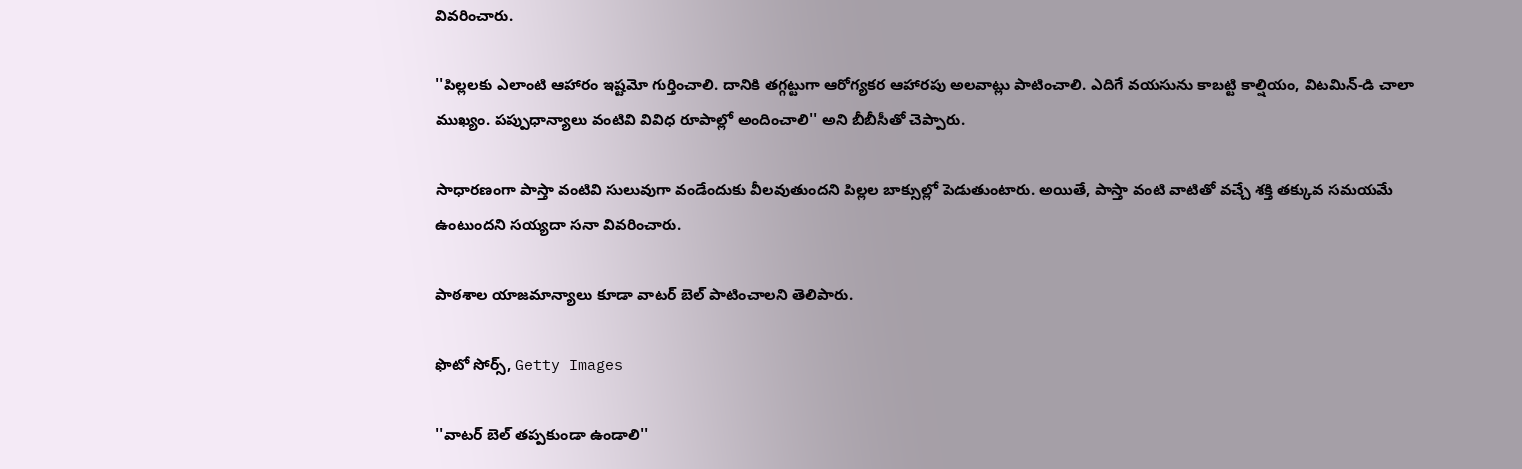వివరించారు.

''పిల్లలకు ఎలాంటి ఆహారం ఇష్టమో గుర్తించాలి. దానికి తగ్గట్టుగా ఆరోగ్యకర ఆహారపు అలవాట్లు పాటించాలి. ఎదిగే వయసును కాబట్టి కాల్షియం, విటమిన్-డి చాలా ముఖ్యం. పప్పుధాన్యాలు వంటివి వివిధ రూపాల్లో అందించాలి'' అని బీబీసీతో చెప్పారు.

సాధారణంగా పాస్తా వంటివి సులువుగా వండేందుకు వీలవుతుందని పిల్లల బాక్సుల్లో పెడుతుంటారు. అయితే, పాస్తా వంటి వాటితో వచ్చే శక్తి తక్కువ సమయమే ఉంటుందని సయ్యదా సనా వివరించారు.

పాఠశాల యాజమాన్యాలు కూడా వాటర్ బెల్ పాటించాలని తెలిపారు.

ఫొటో సోర్స్, Getty Images

''వాటర్ బెల్ తప్పకుండా ఉండాలి''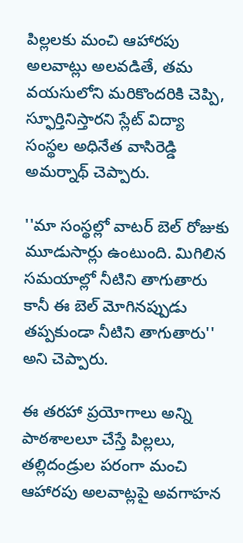పిల్లలకు మంచి ఆహారపు అలవాట్లు అలవడితే, తమ వయసులోని మరికొందరికి చెప్పి, స్ఫూర్తినిస్తారని స్లేట్ విద్యా సంస్థల అధినేత వాసిరెడ్డి అమర్నాథ్ చెప్పారు.

''మా సంస్థల్లో వాటర్ బెల్ రోజుకు మూడుసార్లు ఉంటుంది. మిగిలిన సమయాల్లో నీటిని తాగుతారు కానీ ఈ బెల్ మోగినప్పుడు తప్పకుండా నీటిని తాగుతారు'' అని చెప్పారు.

ఈ తరహా ప్రయోగాలు అన్ని పాఠశాలలూ చేస్తే పిల్లలు, తల్లిదండ్రుల పరంగా మంచి ఆహారపు అలవాట్లపై అవగాహన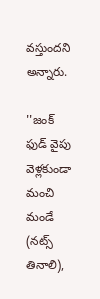వస్తుందని అన్నారు.

''జంక్ ఫుడ్ వైపు వెళ్లకుండా మంచి మండే (నట్స్ తినాలి),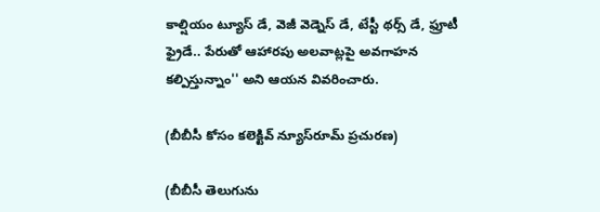కాల్షియం ట్యూస్ డే, వెజీ వెడ్నెస్ డే, టేస్టీ థర్స్ డే, ఫ్రూటీ ఫ్రైడే.. పేరుతో ఆహారపు అలవాట్లపై అవగాహన కల్పిస్తున్నాం'' అని ఆయన వివరించారు.

(బీబీసీ కోసం కలెక్టివ్ న్యూస్‌రూమ్ ప్రచురణ)

(బీబీసీ తెలుగును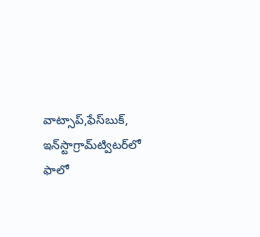వాట్సాప్‌,ఫేస్‌బుక్, ఇన్‌స్టాగ్రామ్‌ట్విటర్‌లో ఫాలో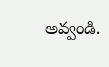అవ్వండి.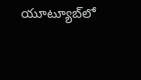యూట్యూబ్‌లో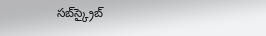సబ్‌స్క్రైబ్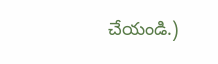చేయండి.)